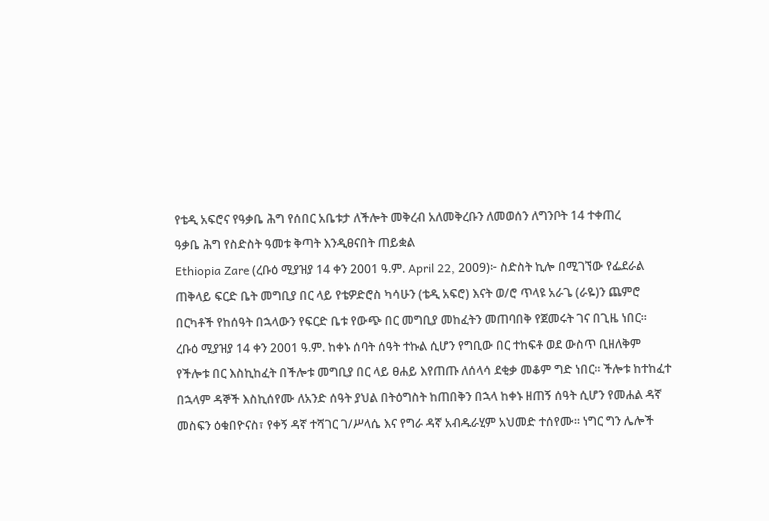የቴዲ አፍሮና የዓቃቤ ሕግ የሰበር አቤቱታ ለችሎት መቅረብ አለመቅረቡን ለመወሰን ለግንቦት 14 ተቀጠረ
ዓቃቤ ሕግ የስድስት ዓመቱ ቅጣት እንዲፀናበት ጠይቋል
Ethiopia Zare (ረቡዕ ሚያዝያ 14 ቀን 2001 ዓ.ም. April 22, 2009)፦ ስድስት ኪሎ በሚገኘው የፌደራል ጠቅላይ ፍርድ ቤት መግቢያ በር ላይ የቴዎድሮስ ካሳሁን (ቴዲ አፍሮ) እናት ወ/ሮ ጥላዩ አራጌ (ራዬ)ን ጨምሮ በርካቶች የከሰዓት በኋላውን የፍርድ ቤቱ የውጭ በር መግቢያ መከፈትን መጠባበቅ የጀመሩት ገና በጊዜ ነበር።
ረቡዕ ሚያዝያ 14 ቀን 2001 ዓ.ም. ከቀኑ ሰባት ሰዓት ተኩል ሲሆን የግቢው በር ተከፍቶ ወደ ውስጥ ቢዘለቅም የችሎቱ በር እስኪከፈት በችሎቱ መግቢያ በር ላይ ፀሐይ እየጠጡ ለሰላሳ ደቂቃ መቆም ግድ ነበር። ችሎቱ ከተከፈተ በኋላም ዳኞች እስኪሰየሙ ለአንድ ሰዓት ያህል በትዕግስት ከጠበቅን በኋላ ከቀኑ ዘጠኝ ሰዓት ሲሆን የመሐል ዳኛ መስፍን ዕቁበዮናስ፣ የቀኝ ዳኛ ተሻገር ገ/ሥላሴ እና የግራ ዳኛ አብዱራሂም አህመድ ተሰየሙ። ነግር ግን ሌሎች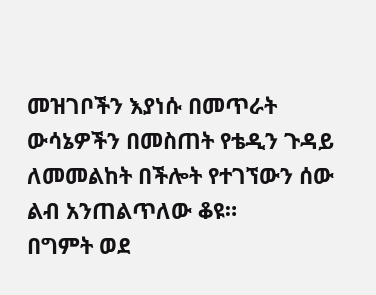መዝገቦችን እያነሱ በመጥራት ውሳኔዎችን በመስጠት የቴዲን ጉዳይ ለመመልከት በችሎት የተገኘውን ሰው ልብ አንጠልጥለው ቆዩ።
በግምት ወደ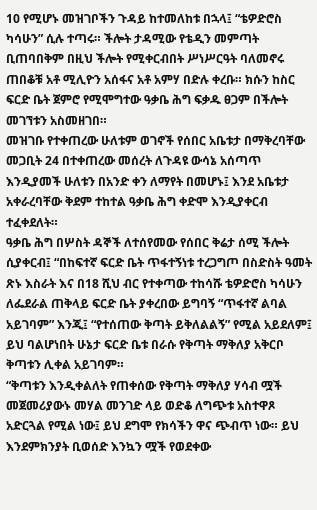10 የሚሆኑ መዝገቦችን ጉዳይ ከተመለከቱ በኋላ፤ “ቴዎድሮስ ካሳሁን” ሲሉ ተጣሩ። ችሎት ታዳሚው የቴዲን መምጣት ቢጠባበቅም በዚህ ችሎት የሚቀርብበት ሥነሥርዓት ባለመኖሩ ጠበቆቹ አቶ ሚሊዮን አሰፋና አቶ አምሃ በድሉ ቀረቡ። ክሱን ከስር ፍርድ ቤት ጀምሮ የሚሞግተው ዓቃቤ ሕግ ፍቃዱ ፀጋም በችሎት መገኘቱን አስመዘገበ።
መዝገቡ የተቀጠረው ሁለቱም ወገኖች የሰበር አቤቱታ በማቅረባቸው መጋቢት 24 በተቀጠረው መሰረት ለጉዳዩ ውሳኔ አሰጣጥ እንዲያመች ሁለቱን በአንድ ቀን ለማየት በመሆኑ፤ እንደ አቤቱታ አቀራረባቸው ቅደም ተከተል ዓቃቤ ሕግ ቀድሞ እንዲያቀርብ ተፈቀደለት።
ዓቃቤ ሕግ በሦስት ዳኞች ለተሰየመው የሰበር ቅሬታ ሰሚ ችሎት ሲያቀርብ፤ “በከፍተኛ ፍርድ ቤት ጥፋተኝነቱ ተረጋግጦ በስድስት ዓመት ጽኑ እስራት እና በ18 ሺህ ብር የተቀጣው ተከሳሹ ቴዎድሮስ ካሳሁን ለፌደራል ጠቅላይ ፍርድ ቤት ያቀረበው ይግባኝ “ጥፋተኛ ልባል አይገባም” እንጂ፤ “የተሰጠው ቅጣት ይቅለልልኝ” የሚል አይደለም፤ ይህ ባልሆነበት ሁኔታ ፍርድ ቤቱ በራሱ የቅጣት ማቅለያ አቅርቦ ቅጣቱን ሊቀል አይገባም።
“ቅጣቱን እንዲቀልለት የጠቀሰው የቅጣት ማቅለያ ሃሳብ ሟች መጀመሪያውኑ መሃል መንገድ ላይ ወድቆ ለግጭቱ አስተዋጾ አድርጓል የሚል ነው፤ ይህ ደግሞ የክሳችን ዋና ጭብጥ ነው። ይህ እንደምክንያት ቢወሰድ እንኳን ሟች የወደቀው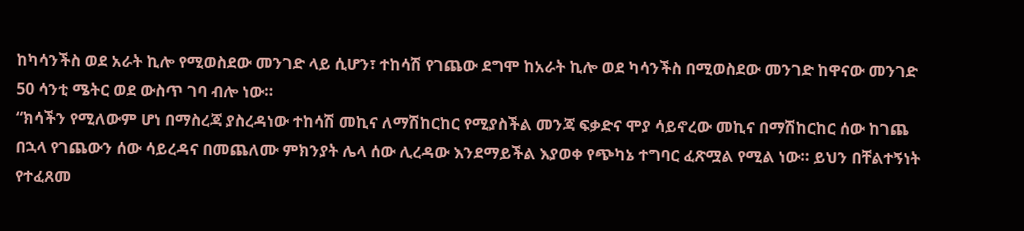ከካሳንችስ ወደ አራት ኪሎ የሚወስደው መንገድ ላይ ሲሆን፣ ተከሳሽ የገጨው ደግሞ ከአራት ኪሎ ወደ ካሳንችስ በሚወስደው መንገድ ከዋናው መንገድ 50 ሳንቲ ሜትር ወደ ውስጥ ገባ ብሎ ነው።
“ክሳችን የሚለውም ሆነ በማስረጃ ያስረዳነው ተከሳሽ መኪና ለማሽከርከር የሚያስችል መንጃ ፍቃድና ሞያ ሳይኖረው መኪና በማሽከርከር ሰው ከገጨ በኋላ የገጨውን ሰው ሳይረዳና በመጨለሙ ምክንያት ሌላ ሰው ሊረዳው እንደማይችል እያወቀ የጭካኔ ተግባር ፈጽሟል የሚል ነው። ይህን በቸልተኝነት የተፈጸመ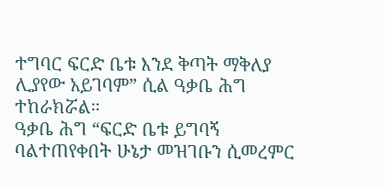ተግባር ፍርድ ቤቱ እንደ ቅጣት ማቅለያ ሊያየው አይገባም” ሲል ዓቃቤ ሕግ ተከራክሯል።
ዓቃቤ ሕግ “ፍርድ ቤቱ ይግባኝ ባልተጠየቀበት ሁኔታ መዝገቡን ሲመረምር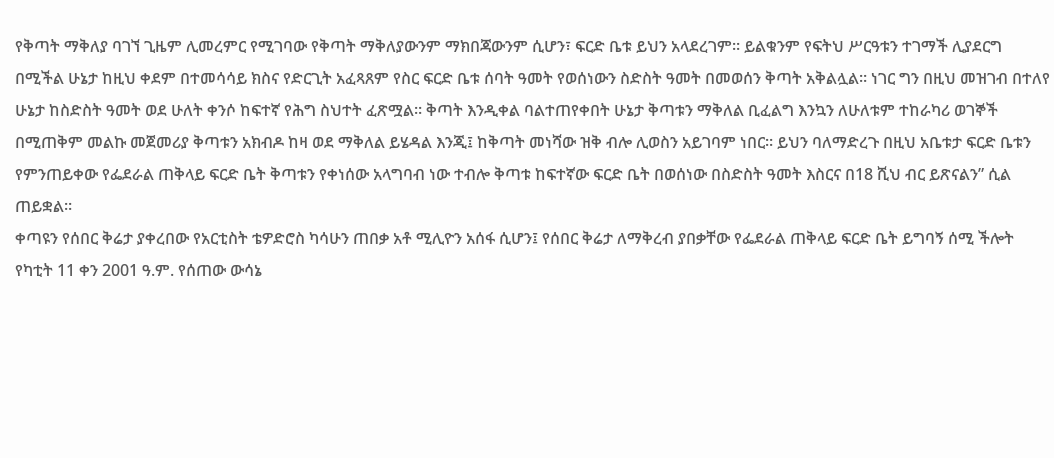የቅጣት ማቅለያ ባገኘ ጊዜም ሊመረምር የሚገባው የቅጣት ማቅለያውንም ማክበጃውንም ሲሆን፣ ፍርድ ቤቱ ይህን አላደረገም። ይልቁንም የፍትህ ሥርዓቱን ተገማች ሊያደርግ በሚችል ሁኔታ ከዚህ ቀደም በተመሳሳይ ክስና የድርጊት አፈጻጸም የስር ፍርድ ቤቱ ሰባት ዓመት የወሰነውን ስድስት ዓመት በመወሰን ቅጣት አቅልሏል። ነገር ግን በዚህ መዝገብ በተለየ ሁኔታ ከስድስት ዓመት ወደ ሁለት ቀንሶ ከፍተኛ የሕግ ስህተት ፈጽሟል። ቅጣት እንዲቀል ባልተጠየቀበት ሁኔታ ቅጣቱን ማቅለል ቢፈልግ እንኳን ለሁለቱም ተከራካሪ ወገኞች በሚጠቅም መልኩ መጀመሪያ ቅጣቱን አክብዶ ከዛ ወደ ማቅለል ይሄዳል እንጂ፤ ከቅጣት መነሻው ዝቅ ብሎ ሊወስን አይገባም ነበር። ይህን ባለማድረጉ በዚህ አቤቱታ ፍርድ ቤቱን የምንጠይቀው የፌደራል ጠቅላይ ፍርድ ቤት ቅጣቱን የቀነሰው አላግባብ ነው ተብሎ ቅጣቱ ከፍተኛው ፍርድ ቤት በወሰነው በስድስት ዓመት እስርና በ18 ሺህ ብር ይጽናልን” ሲል ጠይቋል።
ቀጣዩን የሰበር ቅሬታ ያቀረበው የአርቲስት ቴዎድሮስ ካሳሁን ጠበቃ አቶ ሚሊዮን አሰፋ ሲሆን፤ የሰበር ቅሬታ ለማቅረብ ያበቃቸው የፌደራል ጠቅላይ ፍርድ ቤት ይግባኝ ሰሚ ችሎት የካቲት 11 ቀን 2001 ዓ.ም. የሰጠው ውሳኔ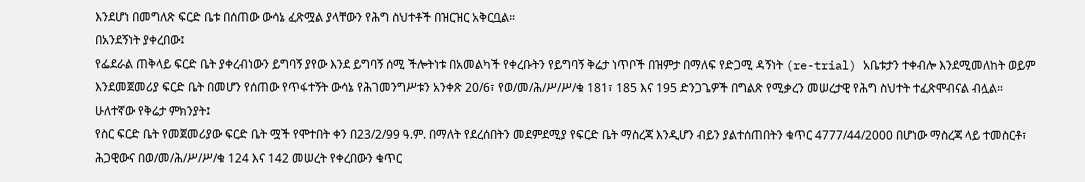እንደሆነ በመግለጽ ፍርድ ቤቱ በሰጠው ውሳኔ ፈጽሟል ያላቸውን የሕግ ስህተቶች በዝርዝር አቅርቧል።
በአንደኝነት ያቀረበው፤
የፌደራል ጠቅላይ ፍርድ ቤት ያቀረብነውን ይግባኝ ያየው እንደ ይግባኝ ሰሚ ችሎትነቱ በአመልካች የቀረቡትን የይግባኝ ቅሬታ ነጥቦች በዝምታ በማለፍ የድጋሚ ዳኝነት (re-trial) አቤቱታን ተቀብሎ እንደሚመለከት ወይም እንደመጀመሪያ ፍርድ ቤት በመሆን የሰጠው የጥፋተኝት ውሳኔ የሕገመንግሥቱን አንቀጽ 20/6፣ የወ/መ/ሕ/ሥ/ሥ/ቁ 181፣ 185 እና 195 ድንጋጌዎች በግልጽ የሚቃረን መሠረታዊ የሕግ ስህተት ተፈጽሞብናል ብሏል።
ሁለተኛው የቅሬታ ምክንያት፤
የስር ፍርድ ቤት የመጀመሪያው ፍርድ ቤት ሟች የሞተበት ቀን በ23/2/99 ዓ.ም. በማለት የደረሰበትን መደምደሚያ የፍርድ ቤት ማስረጃ እንዲሆን ብይን ያልተሰጠበትን ቁጥር 4777/44/2000 በሆነው ማስረጃ ላይ ተመስርቶ፣ ሕጋዊውና በወ/መ/ሕ/ሥ/ሥ/ቁ 124 እና 142 መሠረት የቀረበውን ቁጥር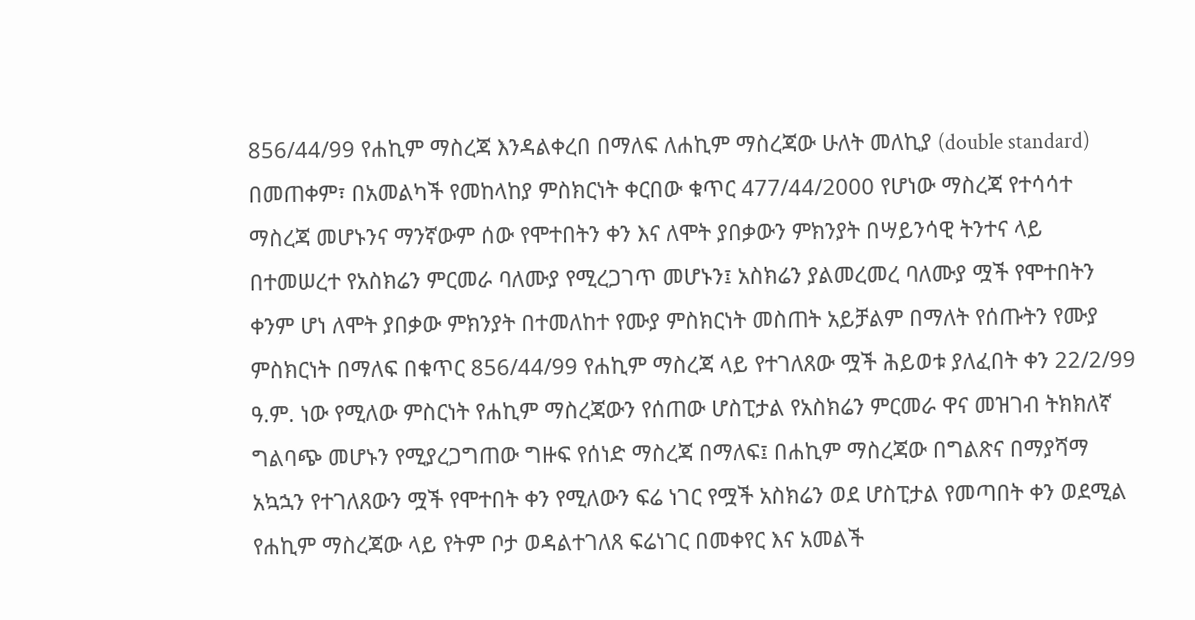856/44/99 የሐኪም ማስረጃ እንዳልቀረበ በማለፍ ለሐኪም ማስረጃው ሁለት መለኪያ (double standard) በመጠቀም፣ በአመልካች የመከላከያ ምስክርነት ቀርበው ቁጥር 477/44/2000 የሆነው ማስረጃ የተሳሳተ ማስረጃ መሆኑንና ማንኛውም ሰው የሞተበትን ቀን እና ለሞት ያበቃውን ምክንያት በሣይንሳዊ ትንተና ላይ በተመሠረተ የአስክሬን ምርመራ ባለሙያ የሚረጋገጥ መሆኑን፤ አስክሬን ያልመረመረ ባለሙያ ሟች የሞተበትን ቀንም ሆነ ለሞት ያበቃው ምክንያት በተመለከተ የሙያ ምስክርነት መስጠት አይቻልም በማለት የሰጡትን የሙያ ምስክርነት በማለፍ በቁጥር 856/44/99 የሐኪም ማስረጃ ላይ የተገለጸው ሟች ሕይወቱ ያለፈበት ቀን 22/2/99 ዓ.ም. ነው የሚለው ምስርነት የሐኪም ማስረጃውን የሰጠው ሆስፒታል የአስክሬን ምርመራ ዋና መዝገብ ትክክለኛ ግልባጭ መሆኑን የሚያረጋግጠው ግዙፍ የሰነድ ማስረጃ በማለፍ፤ በሐኪም ማስረጃው በግልጽና በማያሻማ አኳኋን የተገለጸውን ሟች የሞተበት ቀን የሚለውን ፍሬ ነገር የሟች አስክሬን ወደ ሆስፒታል የመጣበት ቀን ወደሚል የሐኪም ማስረጃው ላይ የትም ቦታ ወዳልተገለጸ ፍሬነገር በመቀየር እና አመልች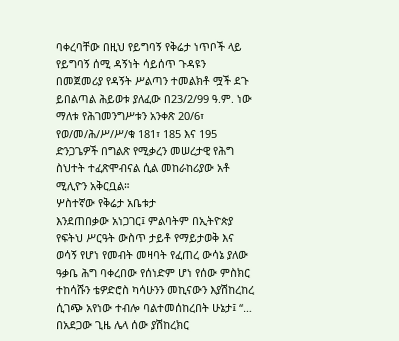ባቀረባቸው በዚህ የይግባኝ የቅሬታ ነጥቦች ላይ የይግባኝ ሰሚ ዳኝነት ሳይሰጥ ጉዳዩን በመጀመሪያ የዳኝት ሥልጣን ተመልክቶ ሟች ደጉ ይበልጣል ሕይወቱ ያለፈው በ23/2/99 ዓ.ም. ነው ማለቱ የሕገመንግሥቱን አንቀጽ 20/6፣ የወ/መ/ሕ/ሥ/ሥ/ቁ 181፣ 185 እና 195 ድንጋጌዎች በግልጽ የሚቃረን መሠረታዊ የሕግ ስህተት ተፈጽሞብናል ሲል መከራከሪያው አቶ ሚሊዮን አቅርቧል።
ሦስተኛው የቅሬታ አቤቱታ
እንደጠበቃው አነጋገር፤ ምልባትም በኢትዮጵያ የፍትህ ሥርዓት ውስጥ ታይቶ የማይታወቅ እና ወሳኝ የሆነ የመብት መዛባት የፈጠረ ውሳኔ ያለው ዓቃቤ ሕግ ባቀረበው የሰነድም ሆነ የሰው ምስክር ተከሳሹን ቴዎድሮስ ካሳሁንን መኪናውን እያሽከረከረ ሲገጭ አየነው ተብሎ ባልተመሰከረበት ሁኔታ፤ “… በአደጋው ጊዜ ሌላ ሰው ያሽከረክር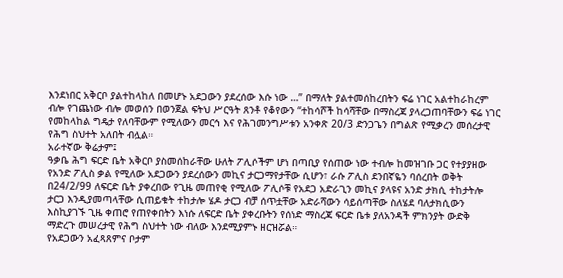እንደነበር አቅርቦ ያልተከላከለ በመሆኑ አደጋውን ያደረሰው እሱ ነው …” በማለት ያልተመሰከረበትን ፍሬ ነገር አልተከራከረም ብሎ የገጨነው ብሎ መወሰን በወንጀል ፍትህ ሥርዓት ጸንቶ የቆየውን “ተከሳሾች ከሳሻቸው በማስረጃ ያላረጋጠባቸውን ፍሬ ነገር የመከላከል ግዴታ የለባቸውም የሚለውን መርኅ እና የሕገመንግሥቱን አንቀጽ 20/3 ድንጋጌን በግልጽ የሚቃረን መሰረታዊ የሕግ ስህተት አለበት ብሏል።
አራተኛው ቅሬታም፤
ዓቃቤ ሕግ ፍርድ ቤት አቅርቦ ያስመሰከራቸው ሁለት ፖሊሶችም ሆነ በጣቢያ የሰጠው ነው ተብሎ ከመዝገቡ ጋር የተያያዘው የአንድ ፖሊስ ቃል የሚለው አደጋውን ያደረሰውን መኪና ታርጋማየታቸው ሲሆን፣ ራሱ ፖሊስ ደንበኛዬን ባሰረበት ወቅት በ24/2/99 ለፍርድ ቤት ያቀረበው የጊዜ መጠየቂ የሚለው ፖሊሶቹ የአደጋ አድራጊን መኪና ያላዩና አንድ ታክሲ ተከታትሎ ታርጋ እንዲያመጣላቸው ሲጠይቁት ተከታሎ ሄዶ ታርጋ ብቻ ሰጥቷቸው አድራሻውን ሳይሰጣቸው ስለሄደ ባለታክሲውን እስኪያገኙ ጊዜ ቀጠሮ የጠየቀበትን እነሱ ለፍርድ ቤት ያቀረቡትን የሰነድ ማስረጃ ፍርድ ቤቱ ያለአንዳች ምክንያት ውድቅ ማድረጉ መሠረታዊ የሕግ ስህተት ነው ብለው እንደሚያምኑ ዘርዝሯል።
የአደጋውን አፈጻጸምና ቦታም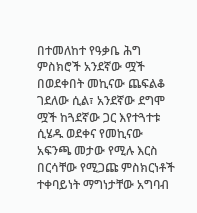በተመለከተ የዓቃቤ ሕግ ምስክሮች አንደኛው ሟች በወደቀበት መኪናው ጨፍልቆ ገደለው ሲል፣ አንደኛው ደግሞ ሟች ከጓደኛው ጋር እየተጓተቱ ሲሄዱ ወደቀና የመኪናው አፍንጫ መታው የሚሉ እርስ በርሳቸው የሚጋጩ ምስክርነቶች ተቀባይነት ማግነታቸው አግባብ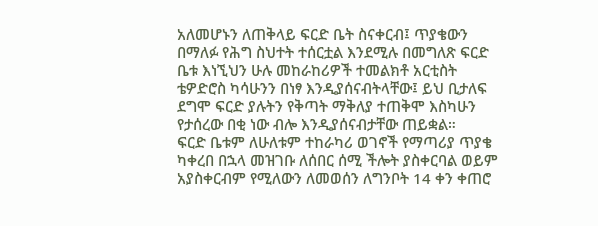አለመሆኑን ለጠቅላይ ፍርድ ቤት ስናቀርብ፤ ጥያቄውን በማለፉ የሕግ ስህተት ተሰርቷል እንደሚሉ በመግለጽ ፍርድ ቤቱ እነኚህን ሁሉ መከራከሪዎች ተመልክቶ አርቲስት ቴዎድሮስ ካሳሁንን በነፃ እንዲያሰናብትላቸው፤ ይህ ቢታለፍ ደግሞ ፍርድ ያሉትን የቅጣት ማቅለያ ተጠቅሞ እስካሁን የታሰረው በቂ ነው ብሎ እንዲያሰናብታቸው ጠይቋል።
ፍርድ ቤቱም ለሁለቱም ተከራካሪ ወገኖች የማጣሪያ ጥያቄ ካቀረበ በኋላ መዝገቡ ለሰበር ሰሚ ችሎት ያስቀርባል ወይም አያስቀርብም የሚለውን ለመወሰን ለግንቦት 14 ቀን ቀጠሮ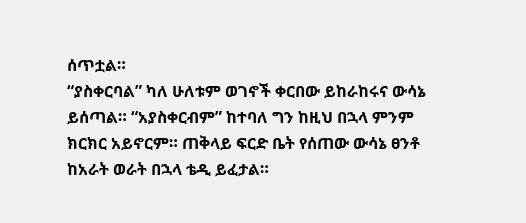ሰጥቷል።
“ያስቀርባል” ካለ ሁለቱም ወገኖች ቀርበው ይከራከሩና ውሳኔ ይሰጣል። “አያስቀርብም” ከተባለ ግን ከዚህ በኋላ ምንም ክርክር አይኖርም። ጠቅላይ ፍርድ ቤት የሰጠው ውሳኔ ፀንቶ ከአራት ወራት በኋላ ቴዲ ይፈታል።